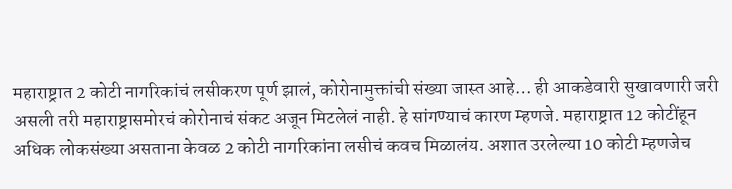महाराष्ट्रात 2 कोटी नागरिकांचं लसीकरण पूर्ण झालं, कोरोनामुक्तांची संख्या जास्त आहे… ही आकडेवारी सुखावणारी जरी असली तरी महाराष्ट्रासमोरचं कोरोनाचं संकट अजून मिटलेलं नाही. हे सांगण्याचं कारण म्हणजे. महाराष्ट्रात 12 कोटींहून अधिक लोकसंख्या असताना केवळ 2 कोटी नागरिकांना लसीचं कवच मिळालंय. अशात उरलेल्या 10 कोटी म्हणजेच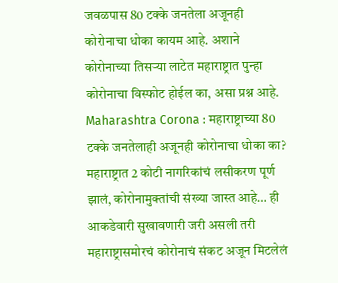जवळपास 80 टक्के जनतेला अजूनही कोरोनाचा धोका कायम आहे. अशाने कोरोनाच्या तिसऱ्या लाटेत महाराष्ट्रात पुन्हा कोरोनाचा विस्फोट होईल का, असा प्रश्न आहे.
Maharashtra Corona : महाराष्ट्राच्या 80 टक्के जनतेलाही अजूनही कोरोनाचा धोका का?
महाराष्ट्रात 2 कोटी नागरिकांचं लसीकरण पूर्ण झालं, कोरोनामुक्तांची संख्या जास्त आहे… ही आकडेवारी सुखावणारी जरी असली तरी महाराष्ट्रासमोरचं कोरोनाचं संकट अजून मिटलेलं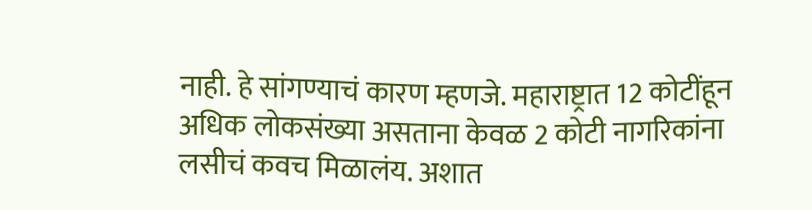नाही. हे सांगण्याचं कारण म्हणजे. महाराष्ट्रात 12 कोटींहून अधिक लोकसंख्या असताना केवळ 2 कोटी नागरिकांना लसीचं कवच मिळालंय. अशात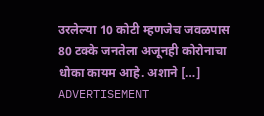उरलेल्या 10 कोटी म्हणजेच जवळपास 80 टक्के जनतेला अजूनही कोरोनाचा धोका कायम आहे. अशाने […]
ADVERTISEMENT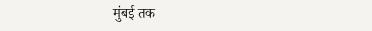मुंबई तक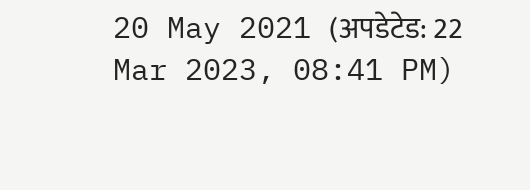20 May 2021 (अपडेटेड: 22 Mar 2023, 08:41 PM)